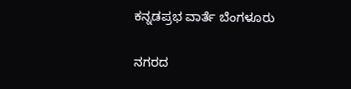ಕನ್ನಡಪ್ರಭ ವಾರ್ತೆ ಬೆಂಗಳೂರು

ನಗರದ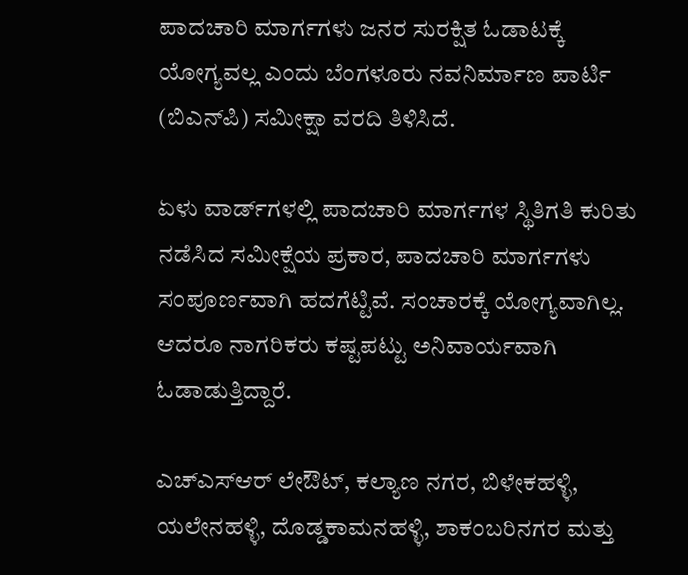ಪಾದಚಾರಿ ಮಾರ್ಗಗಳು ಜನರ ಸುರಕ್ಷಿತ ಓಡಾಟಕ್ಕೆ ಯೋಗ್ಯವಲ್ಲ ಎಂದು ಬೆಂಗಳೂರು ನವನಿರ್ಮಾಣ ಪಾರ್ಟಿ (ಬಿಎನ್‌ಪಿ) ಸಮೀಕ್ಷಾ ವರದಿ ತಿಳಿಸಿದೆ.

ಏಳು ವಾರ್ಡ್‌ಗಳಲ್ಲಿ ಪಾದಚಾರಿ ಮಾರ್ಗಗಳ ಸ್ಥಿತಿಗತಿ ಕುರಿತು ನಡೆಸಿದ ಸಮೀಕ್ಷೆಯ ಪ್ರಕಾರ, ಪಾದಚಾರಿ ಮಾರ್ಗಗಳು ಸಂಪೂರ್ಣವಾಗಿ ಹದಗೆಟ್ಟಿವೆ. ಸಂಚಾರಕ್ಕೆ ಯೋಗ್ಯವಾಗಿಲ್ಲ. ಆದರೂ ನಾಗರಿಕರು ಕಷ್ಟಪಟ್ಟು ಅನಿವಾರ್ಯವಾಗಿ ಓಡಾಡುತ್ತಿದ್ದಾರೆ.

ಎಚ್‌ಎಸ್‌ಆರ್ ಲೇಔಟ್, ಕಲ್ಯಾಣ ನಗರ, ಬಿಳೇಕಹಳ್ಳಿ, ಯಲೇನಹಳ್ಳಿ, ದೊಡ್ಡಕಾಮನಹಳ್ಳಿ, ಶಾಕಂಬರಿನಗರ ಮತ್ತು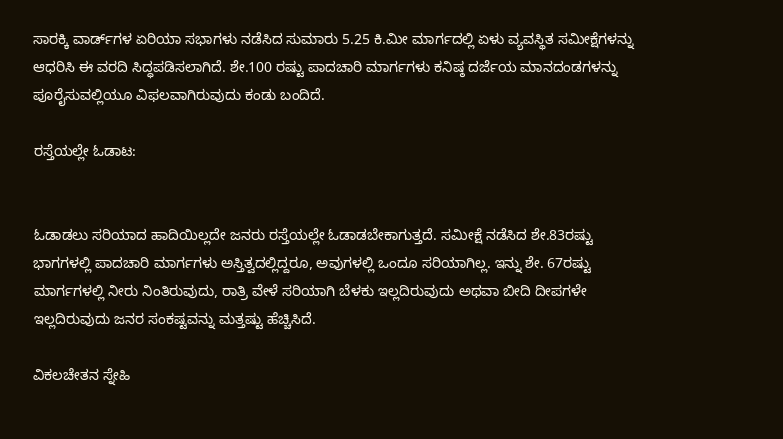ಸಾರಕ್ಕಿ ವಾರ್ಡ್‌ಗಳ ಏರಿಯಾ ಸಭಾಗಳು ನಡೆಸಿದ ಸುಮಾರು 5.25 ಕಿ.ಮೀ ಮಾರ್ಗದಲ್ಲಿ ಏಳು ವ್ಯವಸ್ಥಿತ ಸಮೀಕ್ಷೆಗಳನ್ನು ಆಧರಿಸಿ ಈ ವರದಿ ಸಿದ್ಧಪಡಿಸಲಾಗಿದೆ. ಶೇ.100 ರಷ್ಟು ಪಾದಚಾರಿ ಮಾರ್ಗಗಳು ಕನಿಷ್ಠ ದರ್ಜೆಯ ಮಾನದಂಡಗಳನ್ನು ಪೂರೈಸುವಲ್ಲಿಯೂ ವಿಫಲವಾಗಿರುವುದು ಕಂಡು ಬಂದಿದೆ.

ರಸ್ತೆಯಲ್ಲೇ ಓಡಾಟ:


ಓಡಾಡಲು ಸರಿಯಾದ ಹಾದಿಯಿಲ್ಲದೇ ಜನರು ರಸ್ತೆಯಲ್ಲೇ ಓಡಾಡಬೇಕಾಗುತ್ತದೆ. ಸಮೀಕ್ಷೆ ನಡೆಸಿದ ಶೇ.83ರಷ್ಟು ಭಾಗಗಳಲ್ಲಿ ಪಾದಚಾರಿ ಮಾರ್ಗಗಳು ಅಸ್ತಿತ್ವದಲ್ಲಿದ್ದರೂ, ಅವುಗಳಲ್ಲಿ ಒಂದೂ ಸರಿಯಾಗಿಲ್ಲ. ಇನ್ನು ಶೇ. 67ರಷ್ಟು ಮಾರ್ಗಗಳಲ್ಲಿ ನೀರು ನಿಂತಿರುವುದು, ರಾತ್ರಿ ವೇಳೆ ಸರಿಯಾಗಿ ಬೆಳಕು ಇಲ್ಲದಿರುವುದು ಅಥವಾ ಬೀದಿ ದೀಪಗಳೇ ಇಲ್ಲದಿರುವುದು ಜನರ ಸಂಕಷ್ಟವನ್ನು ಮತ್ತಷ್ಟು ಹೆಚ್ಚಿಸಿದೆ.

ವಿಕಲಚೇತನ ಸ್ನೇಹಿ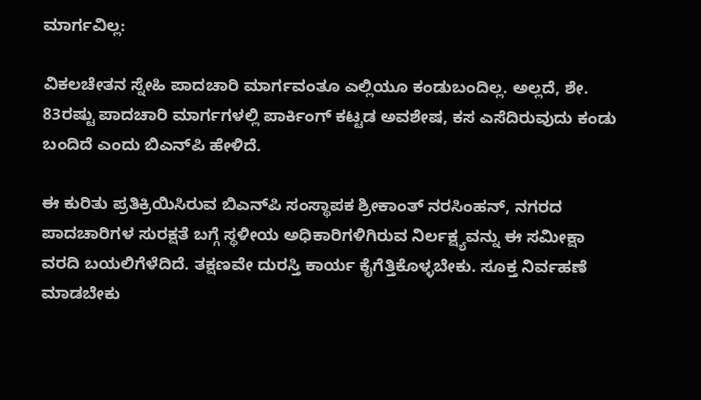ಮಾರ್ಗವಿಲ್ಲ:

ವಿಕಲಚೇತನ ಸ್ನೇಹಿ ಪಾದಚಾರಿ ಮಾರ್ಗವಂತೂ ಎಲ್ಲಿಯೂ ಕಂಡುಬಂದಿಲ್ಲ. ಅಲ್ಲದೆ, ಶೇ. 83ರಷ್ಟು ಪಾದಚಾರಿ ಮಾರ್ಗಗಳಲ್ಲಿ ಪಾರ್ಕಿಂಗ್ ಕಟ್ಟಡ ಅವಶೇಷ, ಕಸ ಎಸೆದಿರುವುದು ಕಂಡು ಬಂದಿದೆ ಎಂದು ಬಿಎನ್‌ಪಿ ಹೇಳಿದೆ.

ಈ ಕುರಿತು ಪ್ರತಿಕ್ರಿಯಿಸಿರುವ ಬಿಎನ್‌ಪಿ ಸಂಸ್ಥಾಪಕ ಶ್ರೀಕಾಂತ್ ನರಸಿಂಹನ್, ನಗರದ ಪಾದಚಾರಿಗಳ ಸುರಕ್ಷತೆ ಬಗ್ಗೆ ಸ್ಥಳೀಯ ಅಧಿಕಾರಿಗಳಿಗಿರುವ ನಿರ್ಲಕ್ಷ್ಯವನ್ನು ಈ ಸಮೀಕ್ಷಾ ವರದಿ ಬಯಲಿಗೆಳೆದಿದೆ. ತಕ್ಷಣವೇ ದುರಸ್ತಿ ಕಾರ್ಯ ಕೈಗೆತ್ತಿಕೊಳ್ಳಬೇಕು. ಸೂಕ್ತ ನಿರ್ವಹಣೆ ಮಾಡಬೇಕು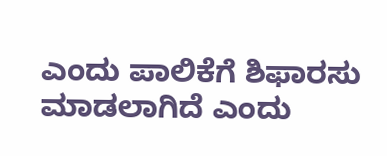ಎಂದು ಪಾಲಿಕೆಗೆ ಶಿಫಾರಸು ಮಾಡಲಾಗಿದೆ ಎಂದು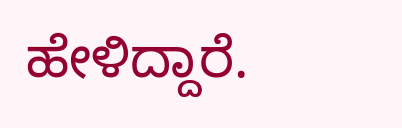ಹೇಳಿದ್ದಾರೆ.